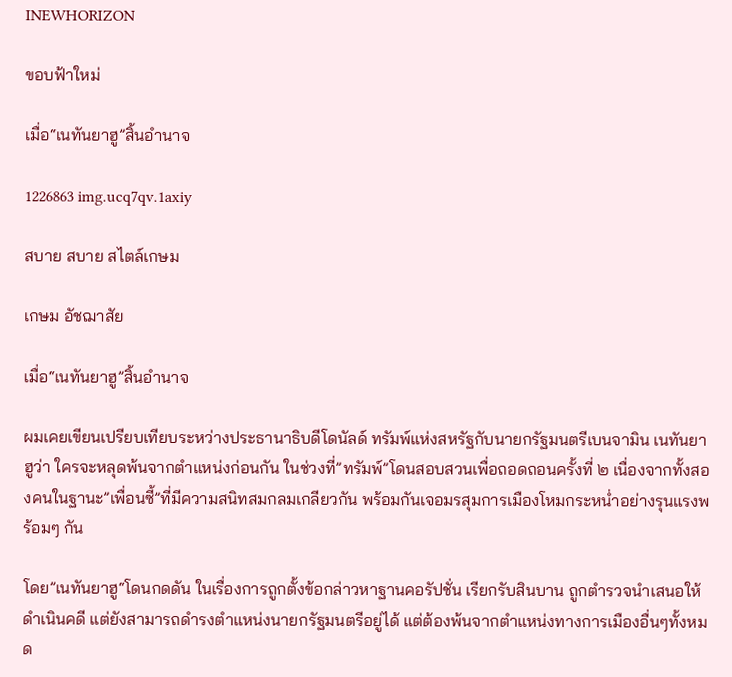INEWHORIZON

ขอบฟ้าใหม่

เมื่อ“เนทันยาฮู”สิ้นอำนาจ

1226863 img.ucq7qv.1axiy

สบาย สบาย สไตล์เกษม

เกษม อัชฌาสัย

เมื่อ“เนทันยาฮู”สิ้นอำนาจ

ผมเคยเขียนเปรียบเทียบระหว่างประธานาธิบดีโดนัลด์ ทรัมพ์แห่งสหรัฐกับนายกรัฐมนตรีเบนจามิน เนทันยาฮูว่า ใครจะหลุดพ้นจากตำแหน่งก่อนกัน ในช่วงที่”ทรัมพ์”โดนสอบสวนเพื่อถอดถอนครั้งที่ ๒ เนื่องจากทั้งสองคนในฐานะ”เพื่อนซี้”ที่มีความสนิทสมกลมเกลียวกัน พร้อมกันเจอมรสุมการเมืองโหมกระหน่ำอย่างรุนแรงพร้อมๆ กัน

โดย”เนทันยาฮู“โดนกดดัน ในเรื่องการถูกตั้งข้อกล่าวหาฐานคอรัปชั่น เรียกรับสินบาน ถูกตำรวจนำเสนอให้ดำเนินคดี แต่ยังสามารถดำรงตำแหน่งนายกรัฐมนตรีอยู่ได้ แต่ต้องพ้นจากตำแหน่งทางการเมืองอื่นๆทั้งหมด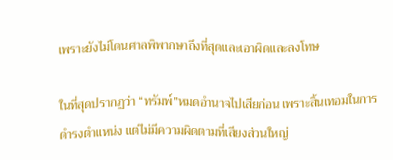เพราะยังไม่โดนศาลพิพากษาถึงที่สุดและเอาผิดและลงโทษ

ในที่สุดปรากฏว่า “ทรัมพ์”หมดอำนาจไปเสียก่อน เพราะสิ้นเทอมในการดำรงตำแหน่ง แต่ไม่มีความผิดตามที่เสียงส่วนใหญ่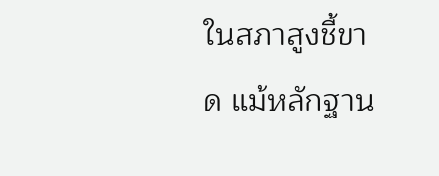ในสภาสูงชี้ขาด แม้หลักฐาน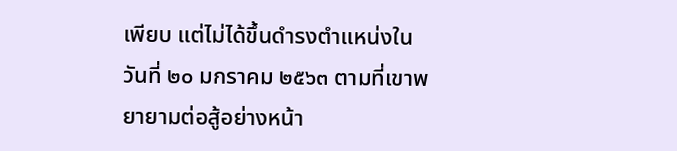เพียบ แต่ไม่ได้ขึ้นดำรงตำแหน่งในวันที่ ๒๐ มกราคม ๒๕๖๓ ตามที่เขาพยายามต่อสู้อย่างหน้า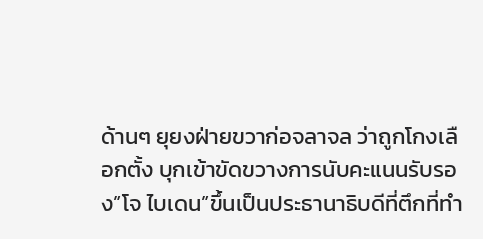ด้านๆ ยุยงฝ่ายขวาก่อจลาจล ว่าถูกโกงเลือกตั้ง บุกเข้าขัดขวางการนับคะแนนรับรอง”โจ ไบเดน”ขึ้นเป็นประธานาธิบดีที่ตึกที่ทำ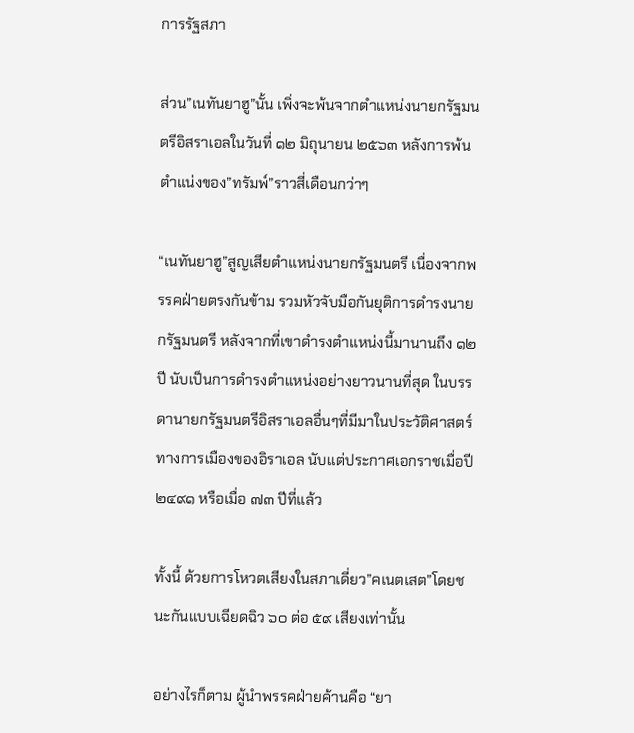การรัฐสภา

ส่วน”เนทันยาฮู”นั้น เพิ่งจะพ้นจากตำแหน่งนายกรัฐมนตรีอิสราเอลในวันที่ ๑๒ มิถุนายน ๒๕๖๓ หลังการพ้นตำแน่งของ”ทรัมพ์”ราวสี่เดือนกว่าๆ

“เนทันยาฮู”สูญเสียตำแหน่งนายกรัฐมนตรี เนื่องจากพรรคฝ่ายตรงกันข้าม รวมหัวจับมือกันยุติการดำรงนายกรัฐมนตรี หลังจากที่เขาดำรงตำแหน่งนี้มานานถึง ๑๒ ปี นับเป็นการดำรงตำแหน่งอย่างยาวนานที่สุด ในบรรดานายกรัฐมนตรีอิสราเอลอื่นๆที่มีมาในประวัติศาสตร์ทางการเมืองของอิราเอล นับแต่ประกาศเอกราชเมื่อปี ๒๔๙๑ หรือเมื่อ ๗๓ ปีที่แล้ว

ทั้งนี้ ด้วยการโหวตเสียงในสภาเดี่ยว”คเนตเสต”โดยชนะกันแบบเฉียดฉิว ๖๐ ต่อ ๕๙ เสียงเท่านั้น

อย่างไรก็ตาม ผู้นำพรรคฝ่ายค้านคือ “ยา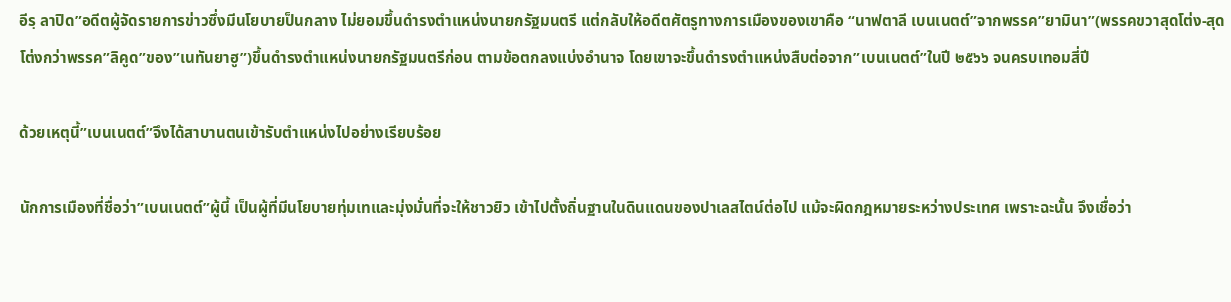อีรฺ ลาปิด”อดีตผู้จัดรายการข่าวซึ่งมีนโยบายป็นกลาง ไม่ยอมขึ้นดำรงตำแหน่งนายกรัฐมนตรี แต่กลับให้อดีตศัตรูทางการเมืองของเขาคือ “นาฟตาลี เบนเนตต์”จากพรรค”ยามินา”(พรรคขวาสุดโต่ง-สุดโต่งกว่าพรรค”ลิคูด”ของ”เนทันยาฮู”)ขึ้นดำรงตำแหน่งนายกรัฐมนตรีก่อน ตามข้อตกลงแบ่งอำนาจ โดยเขาจะขึ้นดำรงตำแหน่งสืบต่อจาก”เบนเนตต์”ในปี ๒๕๖๖ จนครบเทอมสี่ปี

ด้วยเหตุนี้”เบนเนตต์”จึงได้สาบานตนเข้ารับตำแหน่งไปอย่างเรียบร้อย

นักการเมืองที่ชื่อว่า”เบนเนตต์”ผู้นี้ เป็นผู้ที่มีนโยบายทุ่มเทและมุ่งมั่นที่จะให้ชาวยิว เข้าไปตั้งถิ่นฐานในดินแดนของปาเลสไตน์ต่อไป แม้จะผิดกฎหมายระหว่างประเทศ เพราะฉะนั้น จึงเชื่อว่า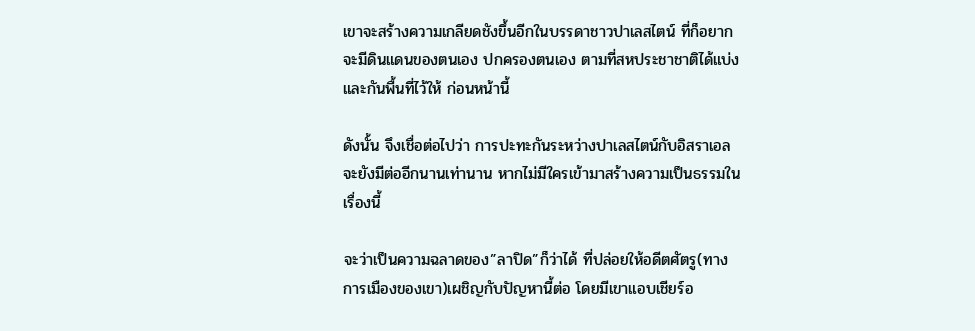เขาจะสร้างความเกลียดชังขึ้นอีกในบรรดาชาวปาเลสไตน์ ที่ก็อยากจะมีดินแดนของตนเอง ปกครองตนเอง ตามที่สหประชาชาติได้แบ่งและกันพื้นที่ไว้ให้ ก่อนหน้านี้

ดังนั้น จึงเชื่อต่อไปว่า การปะทะกันระหว่างปาเลสไตน์กับอิสราเอล จะยังมีต่ออีกนานเท่านาน หากไม่มีใครเข้ามาสร้างความเป็นธรรมในเรื่องนี้

จะว่าเป็นความฉลาดของ”ลาปิด”ก็ว่าได้ ที่ปล่อยให้อดีตศัตรู(ทางการเมืองของเขา)เผชิญกับปัญหานี้ต่อ โดยมีเขาแอบเชียร์อ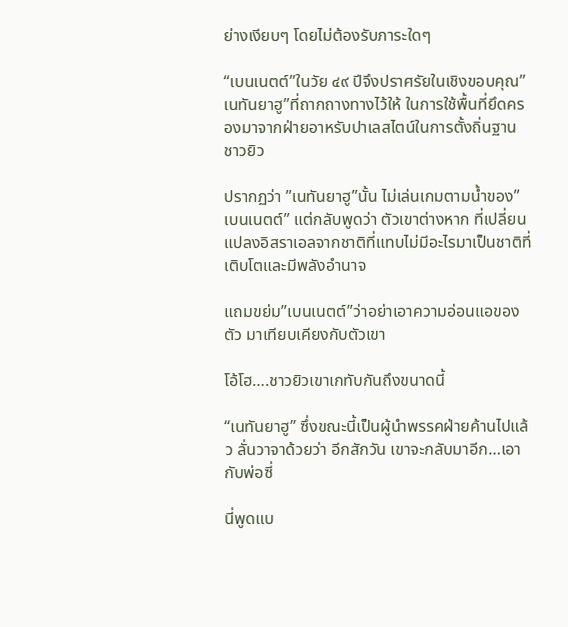ย่างเงียบๆ โดยไม่ต้องรับภาระใดๆ

“เบนเนตต์”ในวัย ๔๙ ปีจึงปราศรัยในเชิงขอบคุณ”เนทันยาฮู”ที่ถากถางทางไว้ให้ ในการใช้พื้นที่ยึดครองมาจากฝ่ายอาหรับปาเลสไตน์ในการตั้งถิ่นฐานชาวยิว

ปรากฏว่า ”เนทันยาฮู”นั้น ไม่เล่นเกมตามน้ำของ”เบนเนตต์” แต่กลับพูดว่า ตัวเขาต่างหาก ที่เปลี่ยนแปลงอิสราเอลจากชาติที่แทบไม่มีอะไรมาเป็นชาติที่เติบโตและมีพลังอำนาจ

แถมขย่ม”เบนเนตต์”ว่าอย่าเอาความอ่อนแอของตัว มาเทียบเคียงกับตัวเขา

โอ้โฮ….ชาวยิวเขาเกทับกันถึงขนาดนี้

“เนทันยาฮู” ซึ่งขณะนี้เป็นผู้นำพรรคฝ่ายค้านไปแล้ว ลั่นวาจาด้วยว่า อีกสักวัน เขาจะกลับมาอีก…เอากับพ่อซี่

นี่พูดแบ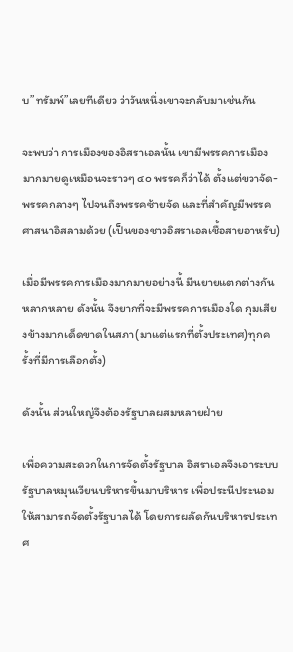บ”ทรัมพ์”เลยทีเดียว ว่าวันหนึ่งเขาจะกลับมาเช่นกัน

จะพบว่า การเมืองของอิสราเอลนั้น เขามีพรรคการเมืองมากมายดูเหมือนจะราวๆ ๔๐ พรรคก็ว่าได้ ตั้งแต่ขวาจัด-พรรคกลางๆ ไปจนถึงพรรคซ้ายจัด และที่สำคัญมีพรรคศาสนาอิสลามด้วย (เป็นของชาวอิสราเอลเชื้อสายอาหรับ)

เมื่อมีพรรคการเมืองมากมายอย่างนี้ มีนยายแตกต่างกันหลากหลาย ดังนั้น จึงยากที่จะมีพรรคการเมืองใด กุมเสียงข้างมากเด็ดขาดในสภา(มาแต่แรกที่ตั้งประเทศ)ทุกครั้งที่มีการเลือกตั้ง)

ดังนั้น ส่วนใหญ่จึงต้องรัฐบาลผสมหลายฝ่าย

เพื่อความสะดวกในการจัดตั้งรัฐบาล อิสราเอลจึงเอาระบบรัฐบาลหมุนเวียนบริหารขึ้นมาบริหาร เพื่อประนีประนอมให้สามารถจัดตั้งรัฐบาลได้ โดยการผลัดกันบริหารประเทศ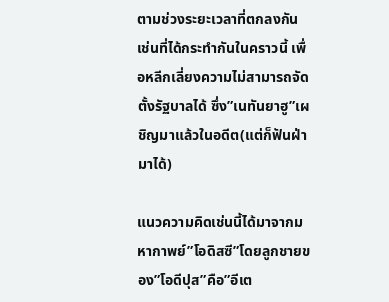ตามช่วงระยะเวลาที่ตกลงกัน เช่นที่ได้กระทำกันในคราวนี้ เพื่อหลีกเลี่ยงความไม่สามารถจัดตั้งรัฐบาลได้ ซึ่ง”เนทันยาฮู”เผชิญมาแล้วในอดีต(แต่ก็ฟันฝ่ามาได้)

แนวความคิดเช่นนี้ได้มาจากมหากาพย์”โอดิสซี”โดยลูกชายของ”โอดีปุส”คือ”อีเต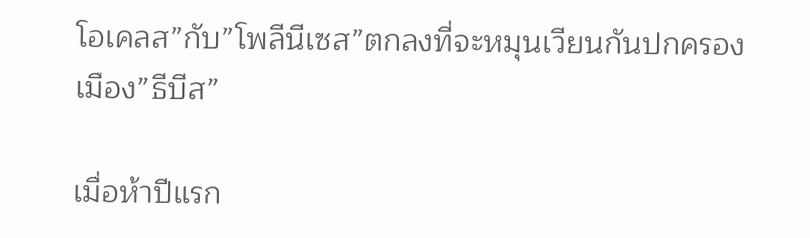โอเคลส”กับ”โพลีนีเซส”ตกลงที่จะหมุนเวียนกันปกครองเมือง”ธีบีส”

เมื่อห้าปีแรก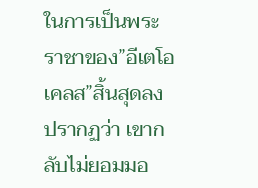ในการเป็นพระราชาของ”อีเตโอเคลส”สิ้นสุดลงปรากฏว่า เขากลับไม่ยอมมอ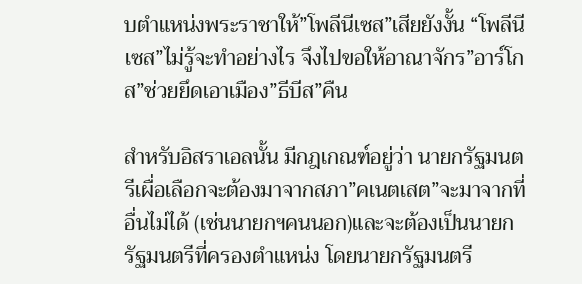บตำแหน่งพระราชาให้”โพลีนีเซส”เสียยังงั้น “โพลีนีเซส”ไม่รู้จะทำอย่างไร จึงไปขอให้อาณาจักร”อาร์โกส”ช่วยยึดเอาเมือง”ธีบีส”คืน

สำหรับอิสราเอลนั้น มีกฎเกณฑ์อยู่ว่า นายกรัฐมนตรีเผื่อเลือกจะต้องมาจากสภา”คเนตเสต”จะมาจากที่อื่นไม่ได้ (เช่นนายกฯคนนอก)และจะต้องเป็นนายกรัฐมนตรีที่ครองตำแหน่ง โดยนายกรัฐมนตรี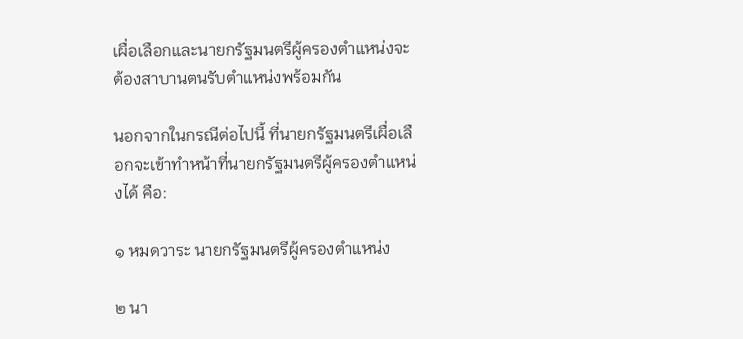เผื่อเลือกและนายกรัฐมนตรีผู้ครองตำแหน่งจะต้องสาบานตนรับตำแหน่งพร้อมกัน

นอกจากในกรณีต่อไปนี้ ที่นายกรัฐมนตรีเผื่อเลือกจะเข้าทำหน้าที่นายกรัฐมนตรีผู้ครองตำแหน่งได้ คือ:

๑ หมดวาระ นายกรัฐมนตรีผู้ครองตำแหน่ง

๒ นา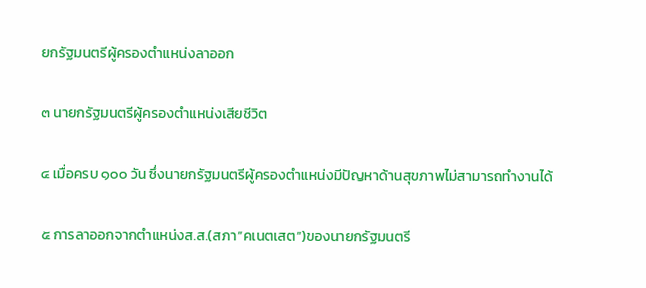ยกรัฐมนตรีผู้ครองตำแหน่งลาออก

๓ นายกรัฐมนตรีผู้ครองตำแหน่งเสียชีวิต

๔ เมื่อครบ ๑๐๐ วัน ซึ่งนายกรัฐมนตรีผู้ครองตำแหน่งมีปัญหาด้านสุขภาพไม่สามารถทำงานได้

๕ การลาออกจากตำแหน่งส.ส.(สภา”คเนตเสต”)ของนายกรัฐมนตรี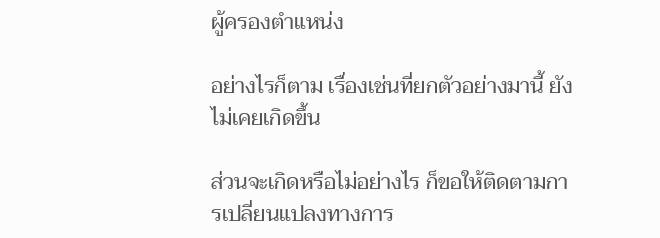ผู้ครองตำแหน่ง

อย่างไรก็ตาม เรื่องเช่นที่ยกตัวอย่างมานี้ ยังไม่เคยเกิดขึ้น

ส่วนจะเกิดหรือไม่อย่างไร ก็ขอให้ติดตามการเปลี่ยนแปลงทางการ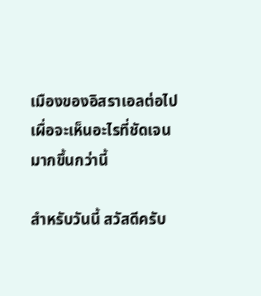เมืองของอิสราเอลต่อไป เผื่อจะเห็นอะไรที่ชัดเจนมากขึ้นกว่านี้

สำหรับวันนี้ สวัสดีครับ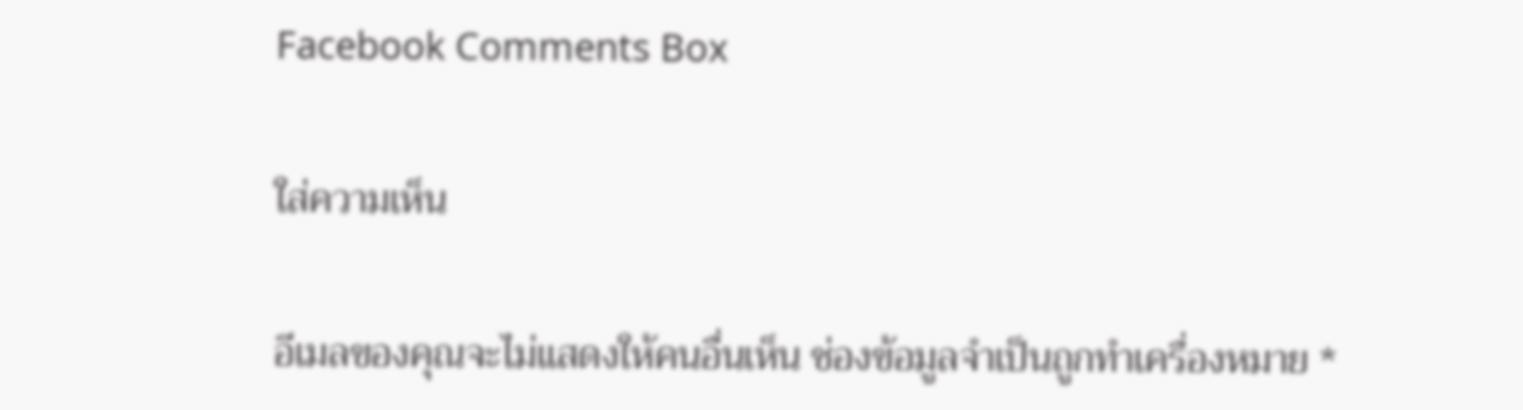Facebook Comments Box

ใส่ความเห็น

อีเมลของคุณจะไม่แสดงให้คนอื่นเห็น ช่องข้อมูลจำเป็นถูกทำเครื่องหมาย *